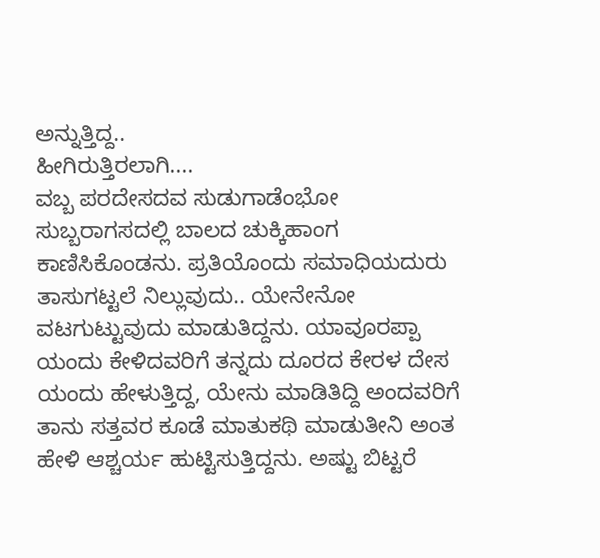ಅನ್ನುತ್ತಿದ್ದ..
ಹೀಗಿರುತ್ತಿರಲಾಗಿ....
ವಬ್ಬ ಪರದೇಸದವ ಸುಡುಗಾಡೆಂಭೋ ಸುಬ್ಬರಾಗಸದಲ್ಲಿ ಬಾಲದ ಚುಕ್ಕಿಹಾಂಗ ಕಾಣಿಸಿಕೊಂಡನು. ಪ್ರತಿಯೊಂದು ಸಮಾಧಿಯದುರು ತಾಸುಗಟ್ಟಲೆ ನಿಲ್ಲುವುದು.. ಯೇನೇನೋ ವಟಗುಟ್ಟುವುದು ಮಾಡುತಿದ್ದನು. ಯಾವೂರಪ್ಪಾ ಯಂದು ಕೇಳಿದವರಿಗೆ ತನ್ನದು ದೂರದ ಕೇರಳ ದೇಸ ಯಂದು ಹೇಳುತ್ತಿದ್ದ, ಯೇನು ಮಾಡಿತಿದ್ದಿ ಅಂದವರಿಗೆ ತಾನು ಸತ್ತವರ ಕೂಡೆ ಮಾತುಕಥಿ ಮಾಡುತೀನಿ ಅಂತ ಹೇಳಿ ಆಶ್ಚರ್ಯ ಹುಟ್ಟಿಸುತ್ತಿದ್ದನು. ಅಷ್ಟು ಬಿಟ್ಟರೆ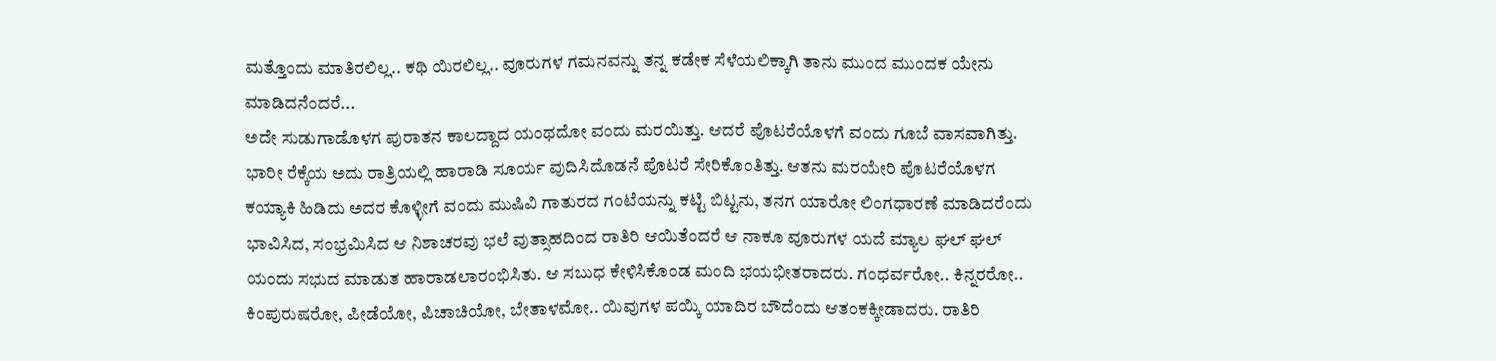ಮತ್ತೊಂದು ಮಾತಿರಲಿಲ್ಲ.. ಕಥಿ ಯಿರಲಿಲ್ಲ.. ವೂರುಗಳ ಗಮನವನ್ನು ತನ್ನ ಕಡೇಕ ಸೆಳೆಯಲಿಕ್ಕಾಗಿ ತಾನು ಮುಂದ ಮುಂದಕ ಯೇನು ಮಾಡಿದನೆಂದರೆ...
ಅದೇ ಸುಡುಗಾಡೊಳಗ ಪುರಾತನ ಕಾಲದ್ದಾದ ಯಂಥದೋ ವಂದು ಮರಯಿತ್ತು. ಆದರೆ ಪೊಟರೆಯೊಳಗೆ ವಂದು ಗೂಬೆ ವಾಸವಾಗಿತ್ತು. ಭಾರೀ ರೆಕ್ಕೆಯ ಅದು ರಾತ್ರಿಯಲ್ಲಿ ಹಾರಾಡಿ ಸೂರ್ಯ ವುದಿಸಿದೊಡನೆ ಪೊಟರೆ ಸೇರಿಕೊಂತಿತ್ತು. ಆತನು ಮರಯೇರಿ ಪೊಟರೆಯೊಳಗ ಕಯ್ಯಾಕಿ ಹಿಡಿದು ಅದರ ಕೊಳ್ಳೀಗೆ ವಂದು ಮುಷಿವಿ ಗಾತುರದ ಗಂಟೆಯನ್ನು ಕಟ್ಟಿ ಬಿಟ್ಟನು, ತನಗ ಯಾರೋ ಲಿಂಗಧಾರಣೆ ಮಾಡಿದರೆಂದು ಭಾವಿಸಿದ, ಸಂಭ್ರಮಿಸಿದ ಆ ನಿಶಾಚರವು ಭಲೆ ವುತ್ಸಾಹದಿಂದ ರಾತಿರಿ ಆಯಿತೆಂದರೆ ಆ ನಾಕೂ ವೂರುಗಳ ಯದೆ ಮ್ಯಾಲ ಘಲ್ ಘಲ್ ಯಂದು ಸಭುದ ಮಾಡುತ ಹಾರಾಡಲಾರಂಭಿಸಿತು. ಆ ಸಬುಧ ಕೇಳಿಸಿಕೊಂಡ ಮಂದಿ ಭಯಭೀತರಾದರು. ಗಂಧರ್ವರೋ.. ಕಿನ್ನರರೋ.. ಕಿಂಪುರುಷರೋ, ಪೀಡೆಯೋ, ಪಿಚಾಚಿಯೋ, ಬೇತಾಳಮೋ.. ಯಿವುಗಳ ಪಯ್ಕಿ ಯಾದಿರ ಬೌದೆಂದು ಆತಂಕಕ್ಕೀಡಾದರು. ರಾತಿರಿ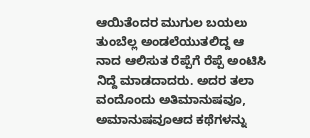ಆಯಿತೆಂದರ ಮುಗುಲ ಬಯಲು ತುಂಬೆಲ್ಲ ಅಂಡಲೆಯುತಲಿದ್ದ ಆ ನಾದ ಆಲಿಸುತ ರೆಪ್ಪೆಗೆ ರೆಪ್ಪೆ ಅಂಟಿಸಿ ನಿದ್ದೆ ಮಾಡದಾದರು. ಅದರ ತಲಾ ವಂದೊಂದು ಅತಿಮಾನುಷವೂ, ಅಮಾನುಷವೂಆದ ಕಥೆಗಳನ್ನು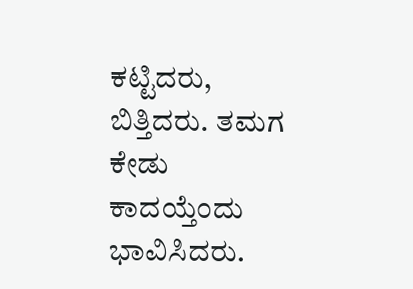ಕಟ್ಟಿದರು, ಬಿತ್ತಿದರು. ತಮಗ ಕೇಡು ಕಾದಯ್ತೆಂದು ಭಾವಿಸಿದರು.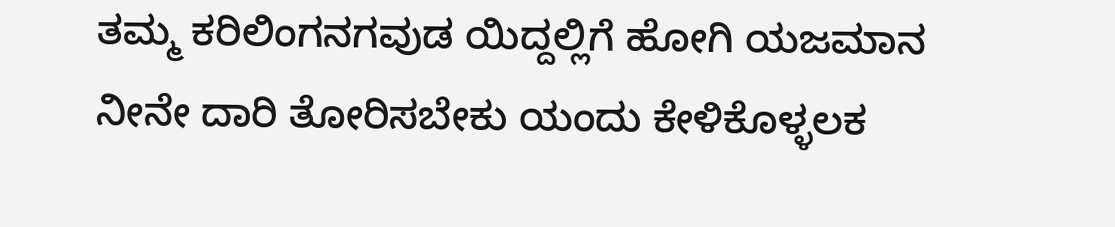ತಮ್ಮ ಕರಿಲಿಂಗನಗವುಡ ಯಿದ್ದಲ್ಲಿಗೆ ಹೋಗಿ ಯಜಮಾನ ನೀನೇ ದಾರಿ ತೋರಿಸಬೇಕು ಯಂದು ಕೇಳಿಕೊಳ್ಳಲಕ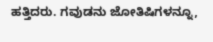ಹತ್ತಿದರು. ಗವುಡನು ಜೋತಿಷಿಗಳನ್ನೂ,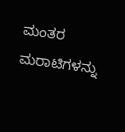ಮಂತರ ಮರಾಟಿಗಳನ್ನು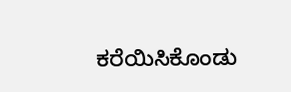ಕರೆಯಿಸಿಕೊಂಡು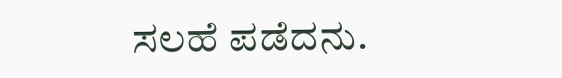ಸಲಹೆ ಪಡೆದನು.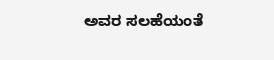ಅವರ ಸಲಹೆಯಂತೆ